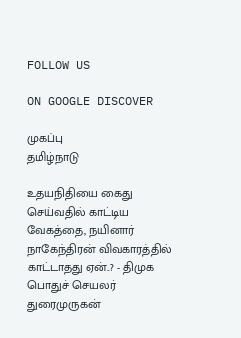FOLLOW US

ON GOOGLE DISCOVER

முகப்பு
தமிழ்நாடு

உதயநிதியை கைது செய்வதில் காட்டிய வேகத்தை, நயினார் நாகேந்திரன் விவகாரத்தில் காட்டாதது ஏன்..? - திமுக பொதுச் செயலர் துரைமுருகன்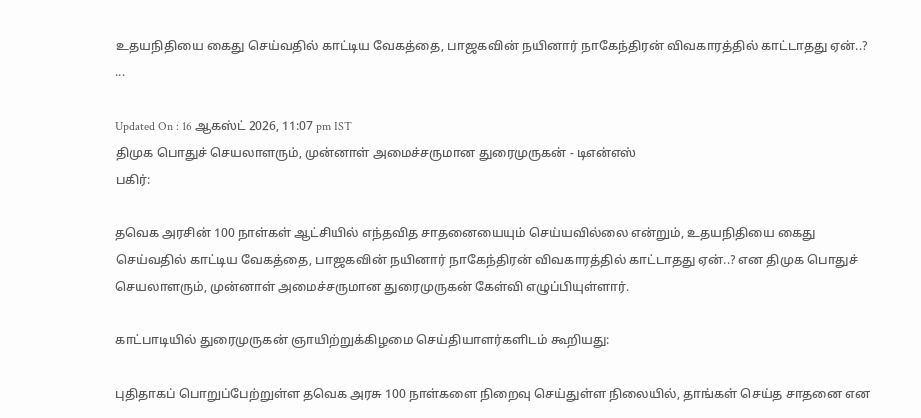உதயநிதியை கைது செய்வதில் காட்டிய வேகத்தை, பாஜகவின் நயினார் நாகேந்திரன் விவகாரத்தில் காட்டாதது ஏன்..? ...

Updated On : 16 ஆகஸ்ட் 2026, 11:07 pm IST
திமுக பொதுச் செயலாளரும், முன்னாள் அமைச்சருமான துரைமுருகன் - டிஎன்எஸ்
பகிர்:

தவெக அரசின் 100 நாள்கள் ஆட்சியில் எந்தவித சாதனையையும் செய்யவில்லை என்றும், உதயநிதியை கைது செய்வதில் காட்டிய வேகத்தை, பாஜகவின் நயினார் நாகேந்திரன் விவகாரத்தில் காட்டாதது ஏன்..? என திமுக பொதுச் செயலாளரும், முன்னாள் அமைச்சருமான துரைமுருகன் கேள்வி எழுப்பியுள்ளார்.

காட்பாடியில் துரைமுருகன் ஞாயிற்றுக்கிழமை செய்தியாளர்களிடம் கூறியது:

புதிதாகப் பொறுப்பேற்றுள்ள தவெக அரசு 100 நாள்களை நிறைவு செய்துள்ள நிலையில், தாங்கள் செய்த சாதனை என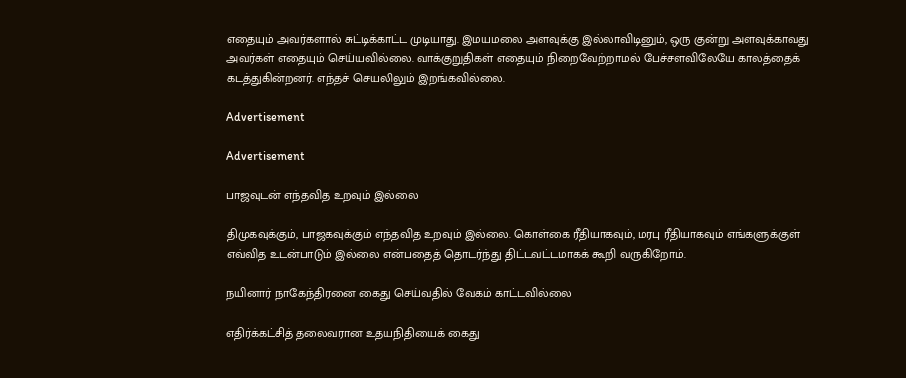எதையும் அவர்களால் சுட்டிக்காட்ட முடியாது. இமயமலை அளவுக்கு இல்லாவிடினும், ஒரு குன்று அளவுக்காவது அவர்கள் எதையும் செய்யவில்லை. வாக்குறுதிகள் எதையும் நிறைவேற்றாமல் பேச்சளவிலேயே காலத்தைக் கடத்துகின்றனர். எந்தச் செயலிலும் இறங்கவில்லை.

Advertisement

Advertisement

பாஜவுடன் எந்தவித உறவும் இல்லை

திமுகவுக்கும், பாஜகவுக்கும் எந்தவித உறவும் இல்லை. கொள்கை ரீதியாகவும், மரபு ரீதியாகவும் எங்களுக்குள் எவ்வித உடன்பாடும் இல்லை என்பதைத் தொடர்ந்து திட்டவட்டமாகக் கூறி வருகிறோம்.

நயினார் நாகேந்திரனை கைது செய்வதில் வேகம் காட்டவில்லை

எதிர்க்கட்சித் தலைவரான உதயநிதியைக் கைது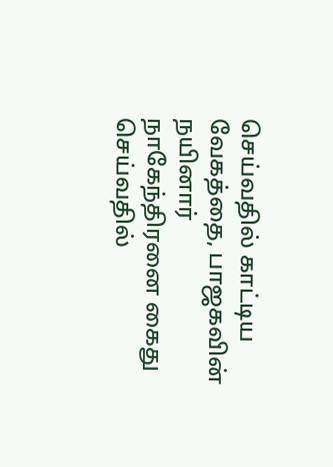செய்வதில் காட்டிய வேகத்தை, பாஜகவின் நயினார் நாகேந்திரனை கைது செய்வதில்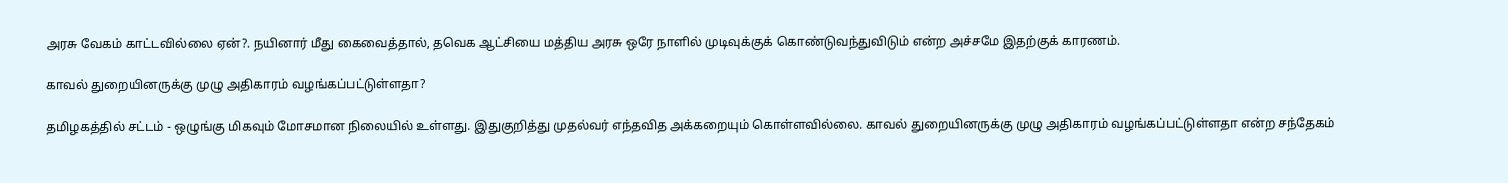அரசு வேகம் காட்டவில்லை ஏன்?. நயினார் மீது கைவைத்தால், தவெக ஆட்சியை மத்திய அரசு ஒரே நாளில் முடிவுக்குக் கொண்டுவந்துவிடும் என்ற அச்சமே இதற்குக் காரணம்.

காவல் துறையினருக்கு முழு அதிகாரம் வழங்கப்பட்டுள்ளதா?

தமிழகத்தில் சட்டம் - ஒழுங்கு மிகவும் மோசமான நிலையில் உள்ளது. இதுகுறித்து முதல்வர் எந்தவித அக்கறையும் கொள்ளவில்லை. காவல் துறையினருக்கு முழு அதிகாரம் வழங்கப்பட்டுள்ளதா என்ற சந்தேகம்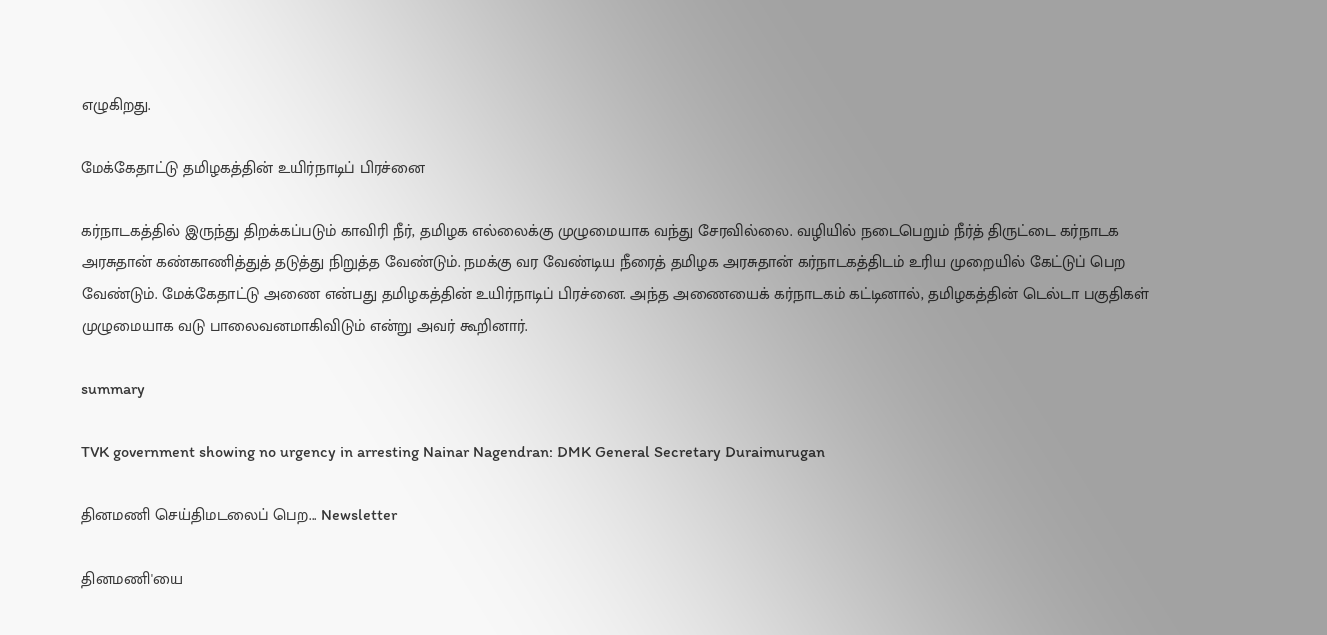எழுகிறது.

மேக்கேதாட்டு தமிழகத்தின் உயிர்நாடிப் பிரச்னை

கர்நாடகத்தில் இருந்து திறக்கப்படும் காவிரி நீர், தமிழக எல்லைக்கு முழுமையாக வந்து சேரவில்லை. வழியில் நடைபெறும் நீர்த் திருட்டை கர்நாடக அரசுதான் கண்காணித்துத் தடுத்து நிறுத்த வேண்டும். நமக்கு வர வேண்டிய நீரைத் தமிழக அரசுதான் கர்நாடகத்திடம் உரிய முறையில் கேட்டுப் பெற வேண்டும். மேக்கேதாட்டு அணை என்பது தமிழகத்தின் உயிர்நாடிப் பிரச்னை. அந்த அணையைக் கர்நாடகம் கட்டினால், தமிழகத்தின் டெல்டா பகுதிகள் முழுமையாக வடு பாலைவனமாகிவிடும் என்று அவர் கூறினார்.

summary

TVK government showing no urgency in arresting Nainar Nagendran: DMK General Secretary Duraimurugan

தினமணி செய்திமடலைப் பெற... Newsletter

தினமணி'யை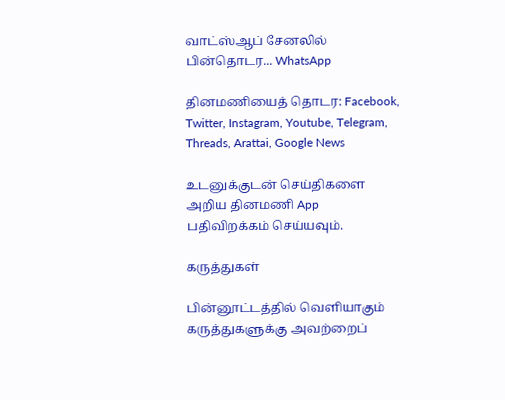வாட்ஸ்ஆப் சேனலில் பின்தொடர... WhatsApp

தினமணியைத் தொடர: Facebook, Twitter, Instagram, Youtube, Telegram, Threads, Arattai, Google News

உடனுக்குடன் செய்திகளை அறிய தினமணி App பதிவிறக்கம் செய்யவும்.

கருத்துகள்

பின்னூட்டத்தில் வெளியாகும் கருத்துகளுக்கு அவற்றைப்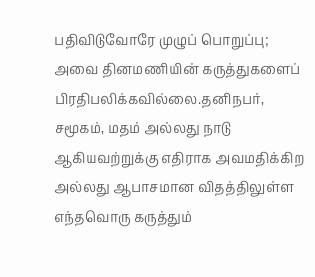பதிவிடுவோரே முழுப் பொறுப்பு; அவை தினமணியின் கருத்துகளைப் பிரதிபலிக்கவில்லை.தனிநபர், சமூகம், மதம் அல்லது நாடு ஆகியவற்றுக்கு எதிராக அவமதிக்கிற அல்லது ஆபாசமான விதத்திலுள்ள எந்தவொரு கருத்தும்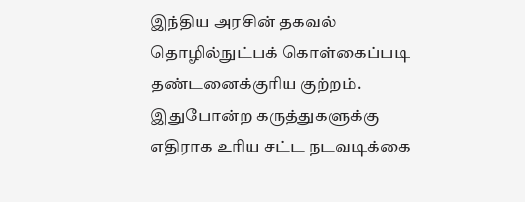இந்திய அரசின் தகவல் தொழில்நுட்பக் கொள்கைப்படி தண்டனைக்குரிய குற்றம். இதுபோன்ற கருத்துகளுக்கு எதிராக உரிய சட்ட நடவடிக்கை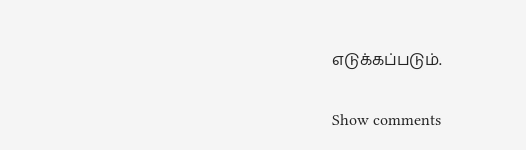எடுக்கப்படும்.

Show comments